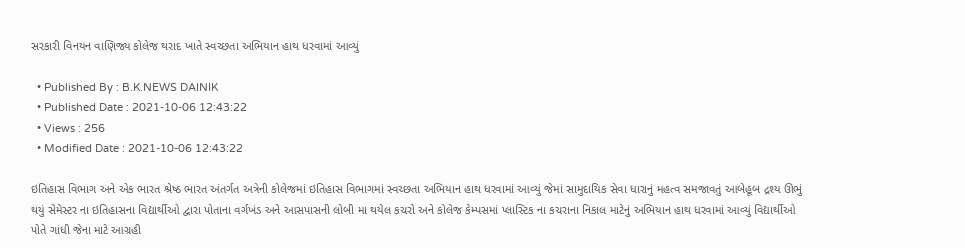સરકારી વિનયન વાણિજ્ય કોલેજ થરાદ ખાતે સ્વચ્છતા અભિયાન હાથ ધરવામાં આવ્યું

  • Published By : B.K.NEWS DAINIK
  • Published Date : 2021-10-06 12:43:22
  • Views : 256
  • Modified Date : 2021-10-06 12:43:22

ઇતિહાસ વિભાગ અને એક ભારત શ્રેષ્ઠ ભારત અંતર્ગત અત્રેની કોલેજમાં ઇતિહાસ વિભાગમાં સ્વચ્છતા અભિયાન હાથ ધરવામાં આવ્યું જેમાં સામુદાયિક સેવા ધારાનું મહત્વ સમજાવતું આબેહૂબ દ્રશ્ય ઊભું થયું સેમેસ્ટર ના ઇતિહાસના વિદ્યાર્થીઓ દ્વારા પોતાના વર્ગખંડ અને આસપાસની લોબી મા થયેલ કચરો અને કોલેજ કેમ્પસમાં પ્લાસ્ટિક ના કચરાના નિકાલ માટેનું અભિયાન હાથ ધરવામાં આવ્યું વિદ્યાર્થીઓ પોતે ગાંધી જેના માટે આગ્રહી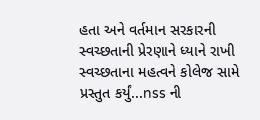હતા અને વર્તમાન સરકારની સ્વચ્છતાની પ્રેરણાને ધ્યાને રાખી સ્વચ્છતાના મહત્વને કોલેજ સામે પ્રસ્તુત કર્યું...nss ની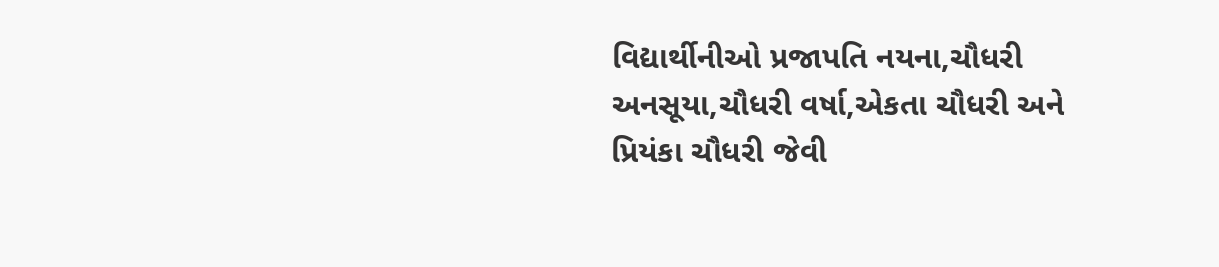વિદ્યાર્થીનીઓ પ્રજાપતિ નયના,ચૌધરી અનસૂયા,ચૌધરી વર્ષા,એકતા ચૌધરી અને પ્રિયંકા ચૌધરી જેવી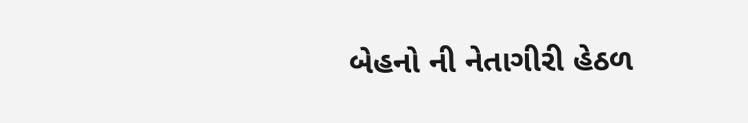બેહનો ની નેતાગીરી હેઠળ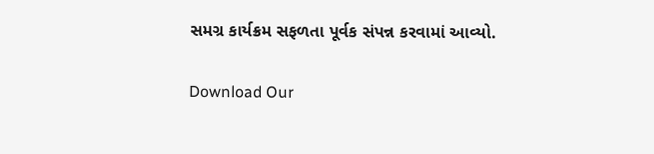સમગ્ર કાર્યક્રમ સફળતા પૂર્વક સંપન્ન કરવામાં આવ્યો.

Download Our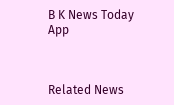B K News Today App



Related News